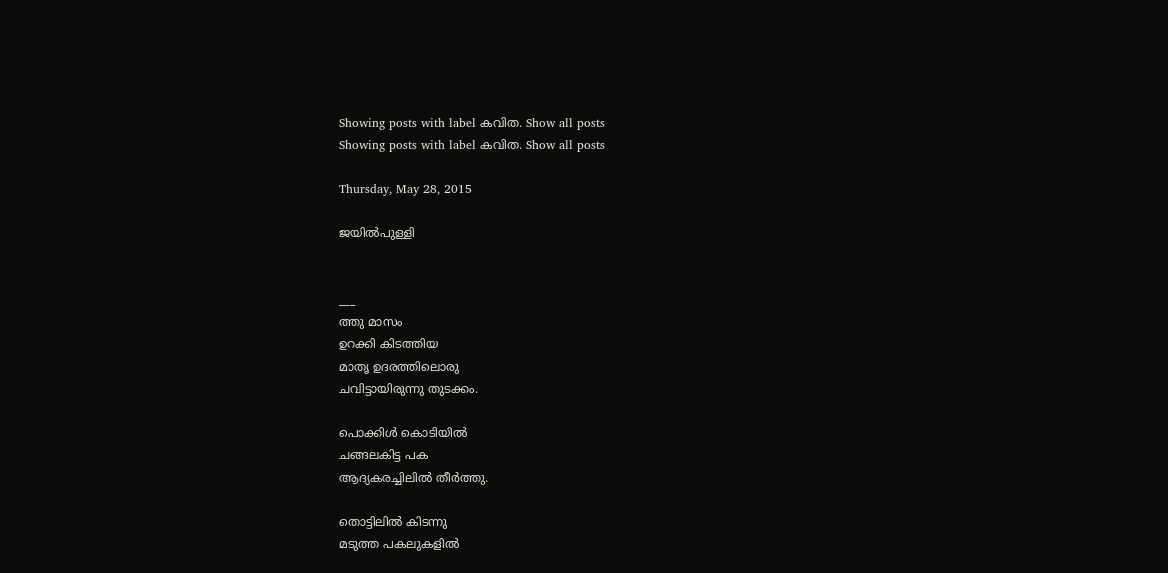Showing posts with label കവിത. Show all posts
Showing posts with label കവിത. Show all posts

Thursday, May 28, 2015

ജയില്‍പുള്ളി


___
ത്തു മാസം
ഉറക്കി കിടത്തിയ
മാതൃ ഉദരത്തിലൊരു
ചവിട്ടായിരുന്നു തുടക്കം.

പൊക്കിള്‍ കൊടിയില്‍
ചങ്ങലകിട്ട പക
ആദ്യകരച്ചിലില്‍ തീര്‍ത്തു.

തൊട്ടിലില്‍ കിടന്നു
മടുത്ത പകലുകളില്‍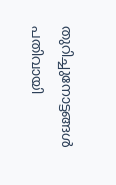തുറിച്ചുനോട്ടങ്ങള്‍ പതിവായി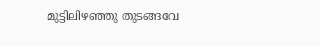മുട്ടിലിഴഞ്ഞു തുടങ്ങവേ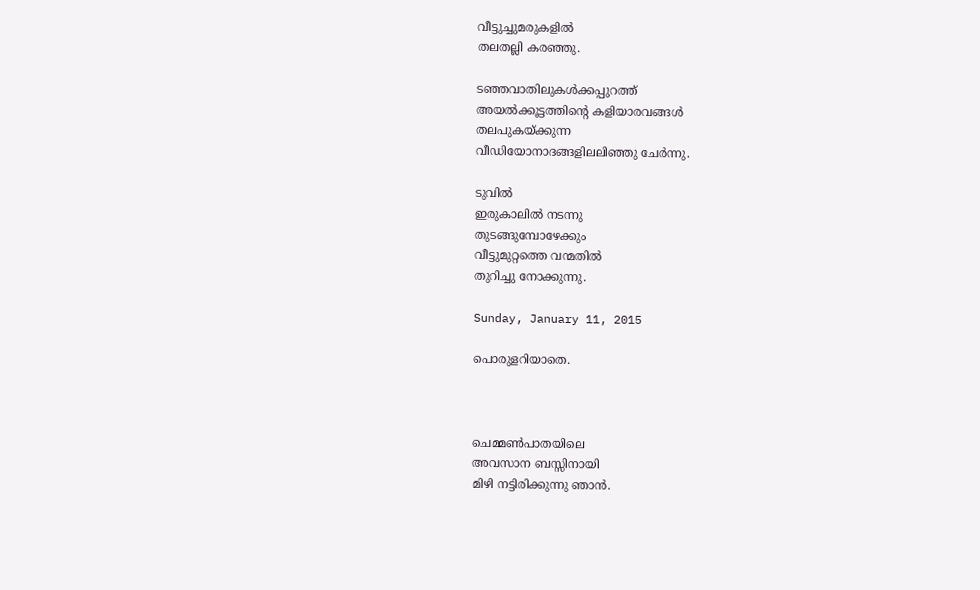വീട്ടുച്ചുമരുകളില്‍
തലതല്ലി കരഞ്ഞു.

ടഞ്ഞവാതിലുകള്‍ക്കപ്പുറത്ത്
അയല്‍ക്കൂട്ടത്തിന്‍റെ കളിയാരവങ്ങള്‍
തലപുകയ്ക്കുന്ന
വീഡിയോനാദങ്ങളിലലിഞ്ഞു ചേര്‍ന്നു.

ടുവില്‍
ഇരുകാലില്‍ നടന്നു
തുടങ്ങുമ്പോഴേക്കും
വീട്ടുമുറ്റത്തെ വന്മതില്‍
തുറിച്ചു നോക്കുന്നു.

Sunday, January 11, 2015

പൊരുളറിയാതെ.



ചെമ്മണ്‍പാതയിലെ
അവസാന ബസ്സിനായി
മിഴി നട്ടിരിക്കുന്നു ഞാന്‍.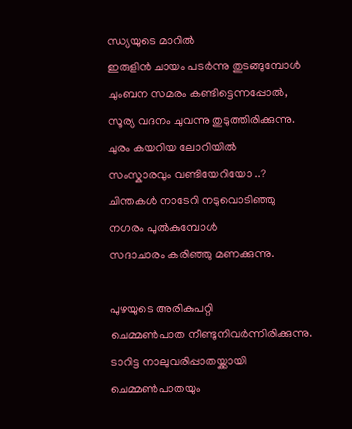ന്ധ്യയുടെ മാറില്‍
ഇരുളിന്‍ ചായം പടര്‍ന്നു തുടങ്ങുമ്പോള്‍
ചുംബന സമരം കണ്ടിട്ടെന്നപ്പോല്‍,
സൂര്യ വദനം ചുവന്നു തുടുത്തിരിക്കുന്നു.
ചുരം കയറിയ ലോറിയില്‍
സംസ്കാരവും വണ്ടിയേറിയോ ..?
ചിന്തകള്‍ നാടേറി നടുവൊടിഞ്ഞു
നഗരം പുല്‍കുമ്പോള്‍
സദാചാരം കരിഞ്ഞു മണക്കുന്നു.

പുഴയുടെ അരികുപറ്റി
ചെമ്മണ്‍പാത നീണ്ടുനിവര്‍ന്നിരിക്കുന്നു.
ടാറിട്ട നാലുവരിപ്പാതയ്ക്കായി
ചെമ്മണ്‍പാതയും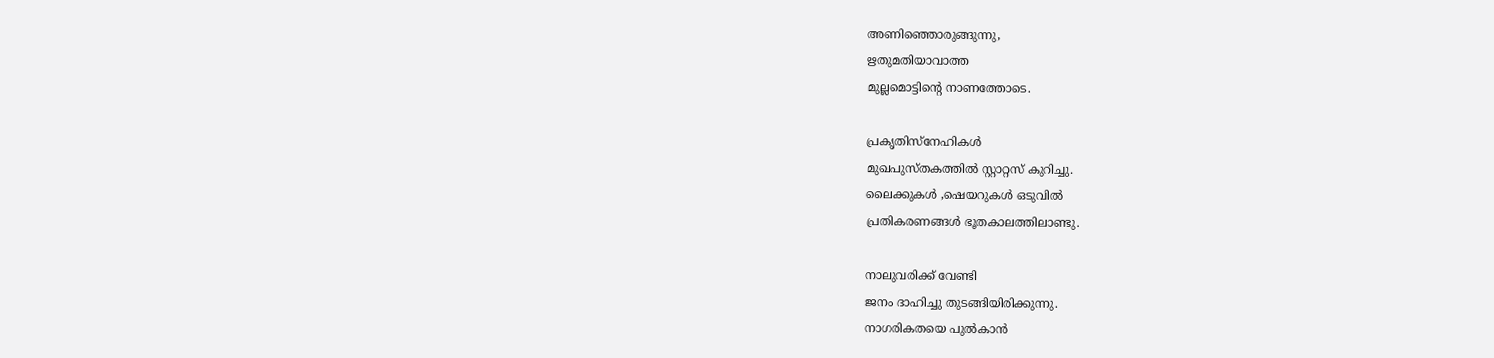അണിഞ്ഞൊരുങ്ങുന്നു,
ഋതുമതിയാവാത്ത
മുല്ലമൊട്ടിന്‍റെ നാണത്തോടെ.

പ്രകൃതിസ്നേഹികള്‍
മുഖപുസ്തകത്തില്‍ സ്റ്റാറ്റസ് കുറിച്ചു.
ലൈക്കുകള്‍ ,ഷെയറുകള്‍ ഒടുവില്‍
പ്രതികരണങ്ങള്‍ ഭൂതകാലത്തിലാണ്ടു.

നാലുവരിക്ക് വേണ്ടി
ജനം ദാഹിച്ചു തുടങ്ങിയിരിക്കുന്നു.
നാഗരികതയെ പുല്‍കാന്‍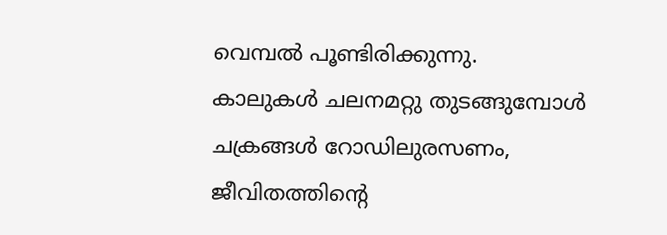വെമ്പല്‍ പൂണ്ടിരിക്കുന്നു.
കാലുകള്‍ ചലനമറ്റു തുടങ്ങുമ്പോള്‍
ചക്രങ്ങള്‍ റോഡിലുരസണം,
ജീവിതത്തിന്‍റെ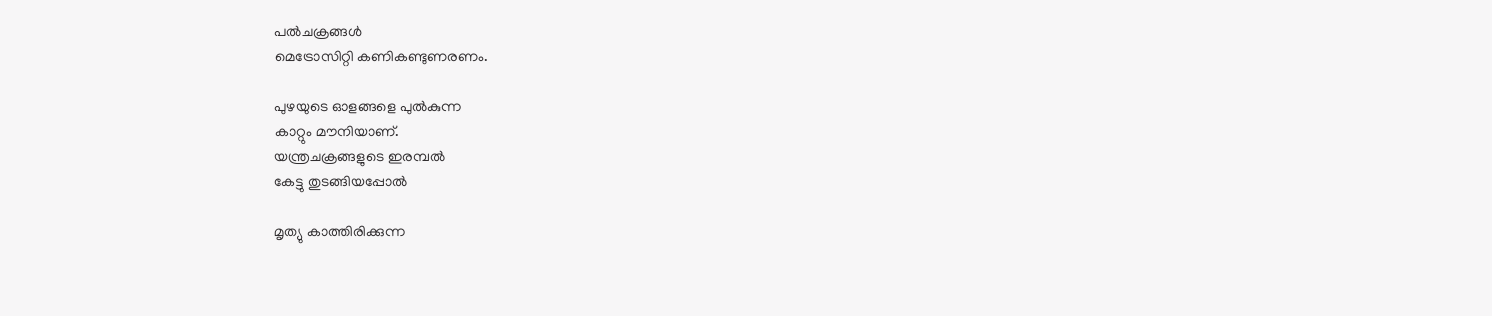പല്‍ചക്രങ്ങള്‍
മെട്രോസിറ്റി കണികണ്ടുണരണം.

പുഴയുടെ ഓളങ്ങളെ പുല്‍കുന്ന
കാറ്റും മൗനിയാണ്.
യന്ത്രചക്രങ്ങളുടെ ഇരമ്പല്‍
കേട്ടു തുടങ്ങിയപ്പോല്‍

മൃത്യു കാത്തിരിക്കുന്ന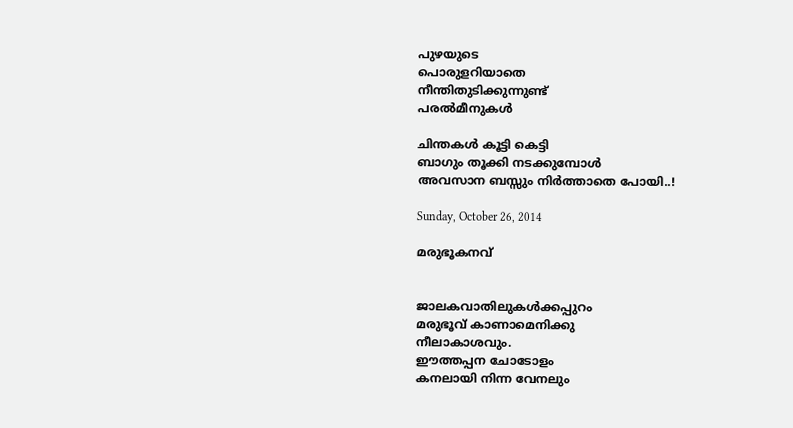പുഴയുടെ
പൊരുളറിയാതെ
നീന്തിതുടിക്കുന്നുണ്ട്
പരല്‍മീനുകള്‍

ചിന്തകള്‍ കൂട്ടി കെട്ടി
ബാഗും തൂക്കി നടക്കുമ്പോള്‍
അവസാന ബസ്സും നിര്‍ത്താതെ പോയി..!

Sunday, October 26, 2014

മരുഭൂകനവ്‌


ജാലകവാതിലുകള്‍ക്കപ്പുറം
മരുഭൂവ് കാണാമെനിക്കു
നീലാകാശവും.
ഈത്തപ്പന ചോടോളം
കനലായി നിന്ന വേനലും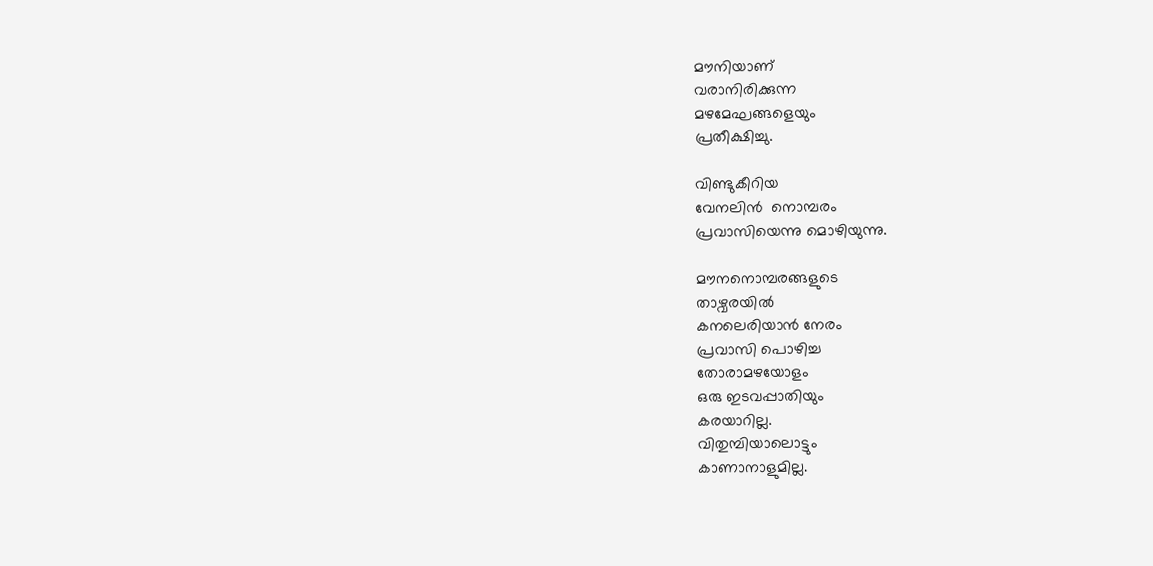മൗനിയാണ്
വരാനിരിക്കുന്ന
മഴമേഘങ്ങളെയും
പ്രതീക്ഷിച്ചു.

വിണ്ടുകീറിയ
വേനലിന്‍  നൊമ്പരം
പ്രവാസിയെന്നു മൊഴിയുന്നു.

മൗനനൊമ്പരങ്ങളുടെ
താഴ്വരയില്‍
കനലെരിയാന്‍ നേരം
പ്രവാസി പൊഴിച്ച
തോരാമഴയോളം
ഒരു ഇടവപ്പാതിയും
കരയാറില്ല.
വിതുമ്പിയാലൊട്ടും
കാണാനാളുമില്ല.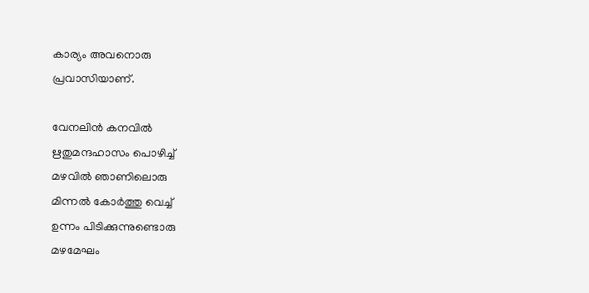കാര്യം അവനൊരു
പ്രവാസിയാണ്.

വേനലിന്‍ കനവില്‍
ഋതുമന്ദഹാസം പൊഴിച്ച്
മഴവില്‍ ഞാണിലൊരു
മിന്നല്‍ കോര്‍ത്തു വെച്ച്
ഉന്നം പിടിക്കുന്നുണ്ടൊരു
മഴമേഘം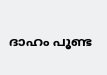ദാഹം പൂണ്ട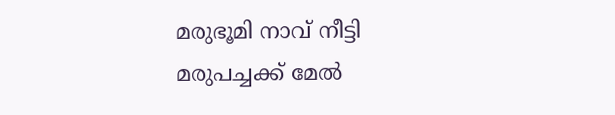മരുഭൂമി നാവ് നീട്ടി
മരുപച്ചക്ക് മേല്‍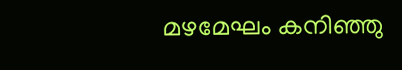മഴമേഘം കനിഞ്ഞു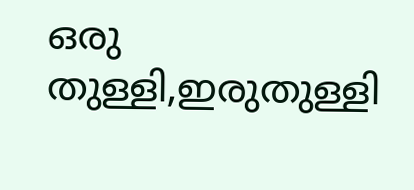ഒരു തുള്ളി,ഇരുതുള്ളി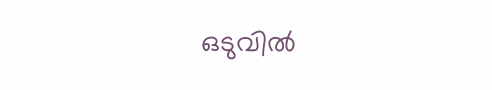ഒടുവില്‍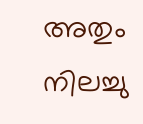അതും നിലച്ചു